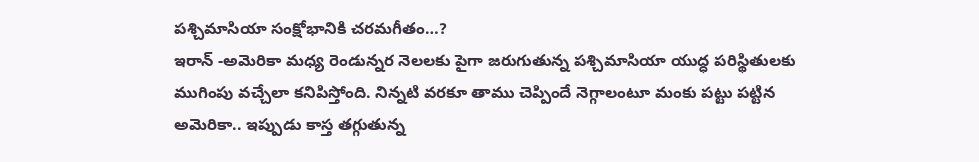పశ్చిమాసియా సంక్షోభానికి చరమగీతం…?
ఇరాన్ -అమెరికా మధ్య రెండున్నర నెలలకు పైగా జరుగుతున్న పశ్చిమాసియా యుద్ధ పరిస్థితులకు ముగింపు వచ్చేలా కనిపిస్తోంది. నిన్నటి వరకూ తాము చెప్పిందే నెగ్గాలంటూ మంకు పట్టు పట్టిన అమెరికా.. ఇప్పుడు కాస్త తగ్గుతున్న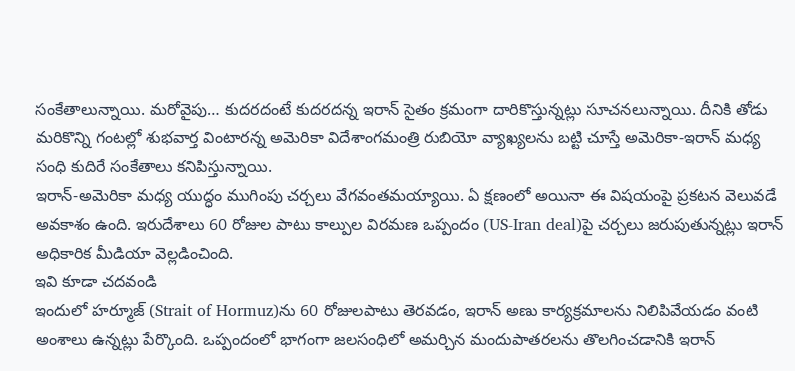సంకేతాలున్నాయి. మరోవైపు… కుదరదంటే కుదరదన్న ఇరాన్ సైతం క్రమంగా దారికొస్తున్నట్లు సూచనలున్నాయి. దీనికి తోడు మరికొన్ని గంటల్లో శుభవార్త వింటారన్న అమెరికా విదేశాంగమంత్రి రుబియో వ్యాఖ్యలను బట్టి చూస్తే అమెరికా-ఇరాన్ మధ్య సంధి కుదిరే సంకేతాలు కనిపిస్తున్నాయి.
ఇరాన్-అమెరికా మధ్య యుద్ధం ముగింపు చర్చలు వేగవంతమయ్యాయి. ఏ క్షణంలో అయినా ఈ విషయంపై ప్రకటన వెలువడే అవకాశం ఉంది. ఇరుదేశాలు 60 రోజుల పాటు కాల్పుల విరమణ ఒప్పందం (US-Iran deal)పై చర్చలు జరుపుతున్నట్లు ఇరాన్ అధికారిక మీడియా వెల్లడించింది.
ఇవి కూడా చదవండి
ఇందులో హర్మూజ్ (Strait of Hormuz)ను 60 రోజులపాటు తెరవడం, ఇరాన్ అణు కార్యక్రమాలను నిలిపివేయడం వంటి అంశాలు ఉన్నట్లు పేర్కొంది. ఒప్పందంలో భాగంగా జలసంధిలో అమర్చిన మందుపాతరలను తొలగించడానికి ఇరాన్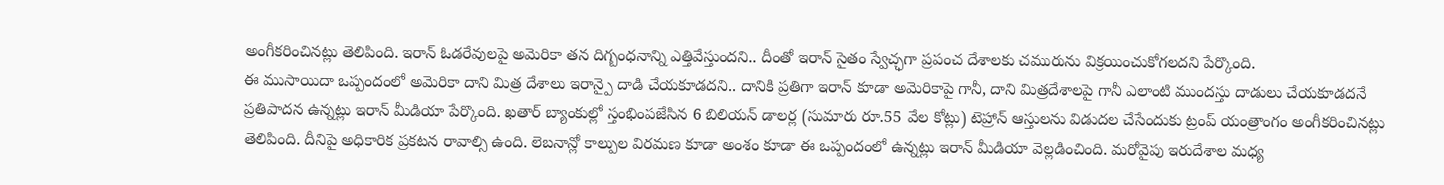అంగీకరించినట్లు తెలిపింది. ఇరాన్ ఓడరేవులపై అమెరికా తన దిగ్బంధనాన్ని ఎత్తివేస్తుందని.. దీంతో ఇరాన్ సైతం స్వేచ్ఛగా ప్రపంచ దేశాలకు చమురును విక్రయించుకోగలదని పేర్కొంది.
ఈ ముసాయిదా ఒప్పందంలో అమెరికా దాని మిత్ర దేశాలు ఇరాన్పై దాడి చేయకూడదని.. దానికి ప్రతిగా ఇరాన్ కూడా అమెరికాపై గానీ, దాని మిత్రదేశాలపై గానీ ఎలాంటి ముందస్తు దాడులు చేయకూడదనే ప్రతిపాదన ఉన్నట్లు ఇరాన్ మీడియా పేర్కొంది. ఖతార్ బ్యాంకుల్లో స్తంభింపజేసిన 6 బిలియన్ డాలర్ల (సుమారు రూ.55 వేల కోట్లు) టెహ్రాన్ ఆస్తులను విడుదల చేసేందుకు ట్రంప్ యంత్రాంగం అంగీకరించినట్లు తెలిపింది. దీనిపై అధికారిక ప్రకటన రావాల్సి ఉంది. లెబనాన్లో కాల్పుల విరమణ కూడా అంశం కూడా ఈ ఒప్పందంలో ఉన్నట్లు ఇరాన్ మీడియా వెల్లడించింది. మరోవైపు ఇరుదేశాల మధ్య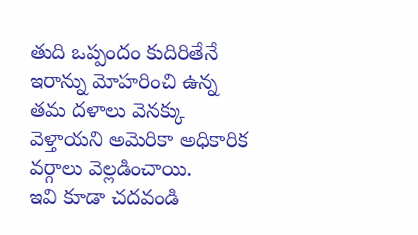తుది ఒప్పందం కుదిరితేనే ఇరాన్ను మోహరించి ఉన్న తమ దళాలు వెనక్కు వెళ్తాయని అమెరికా అధికారిక వర్గాలు వెల్లడించాయి.
ఇవి కూడా చదవండి